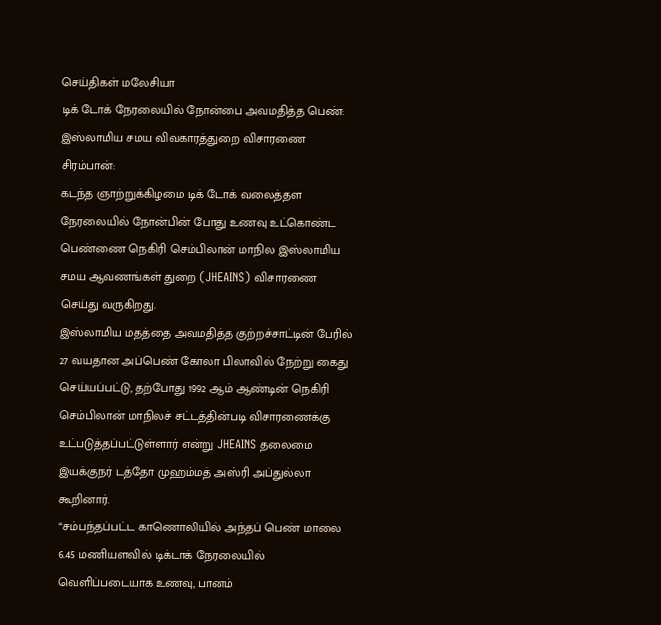செய்திகள் மலேசியா
டிக் டோக் நேரலையில் நோன்பை அவமதித்த பெண்: இஸ்லாமிய சமய விவகாரத்துறை விசாரணை
சிரம்பான்:
கடந்த ஞாற்றுக்கிழமை டிக் டோக் வலைத்தள நேரலையில் நோன்பின் போது உணவு உட்கொண்ட பெண்ணை நெகிரி செம்பிலான் மாநில இஸ்லாமிய சமய ஆவணங்கள் துறை (JHEAINS) விசாரணை செய்து வருகிறது.
இஸ்லாமிய மதத்தை அவமதித்த குற்றச்சாட்டின் பேரில் 27 வயதான அப்பெண் கோலா பிலாவில் நேற்று கைது செய்யப்பட்டு, தற்போது 1992 ஆம் ஆண்டின் நெகிரி செம்பிலான் மாநிலச் சட்டத்தின்படி விசாரணைக்கு உட்படுத்தப்பட்டுள்ளார் என்று JHEAINS தலைமை இயக்குநர் டத்தோ முஹம்மத் அஸ்ரி அப்துல்லா கூறினார்.
“சம்பந்தப்பட்ட காணொலியில் அந்தப் பெண் மாலை 6.45 மணியளவில் டிக்டாக் நேரலையில் வெளிப்படையாக உணவு, பானம்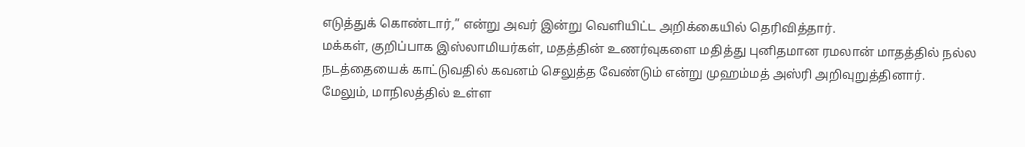எடுத்துக் கொண்டார்,” என்று அவர் இன்று வெளியிட்ட அறிக்கையில் தெரிவித்தார்.
மக்கள், குறிப்பாக இஸ்லாமியர்கள், மதத்தின் உணர்வுகளை மதித்து புனிதமான ரமலான் மாதத்தில் நல்ல நடத்தையைக் காட்டுவதில் கவனம் செலுத்த வேண்டும் என்று முஹம்மத் அஸ்ரி அறிவுறுத்தினார்.
மேலும், மாநிலத்தில் உள்ள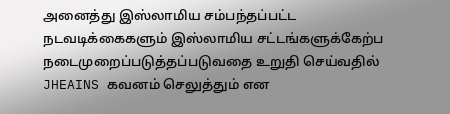அனைத்து இஸ்லாமிய சம்பந்தப்பட்ட நடவடிக்கைகளும் இஸ்லாமிய சட்டங்களுக்கேற்ப நடைமுறைப்படுத்தப்படுவதை உறுதி செய்வதில் JHEAINS கவனம் செலுத்தும் என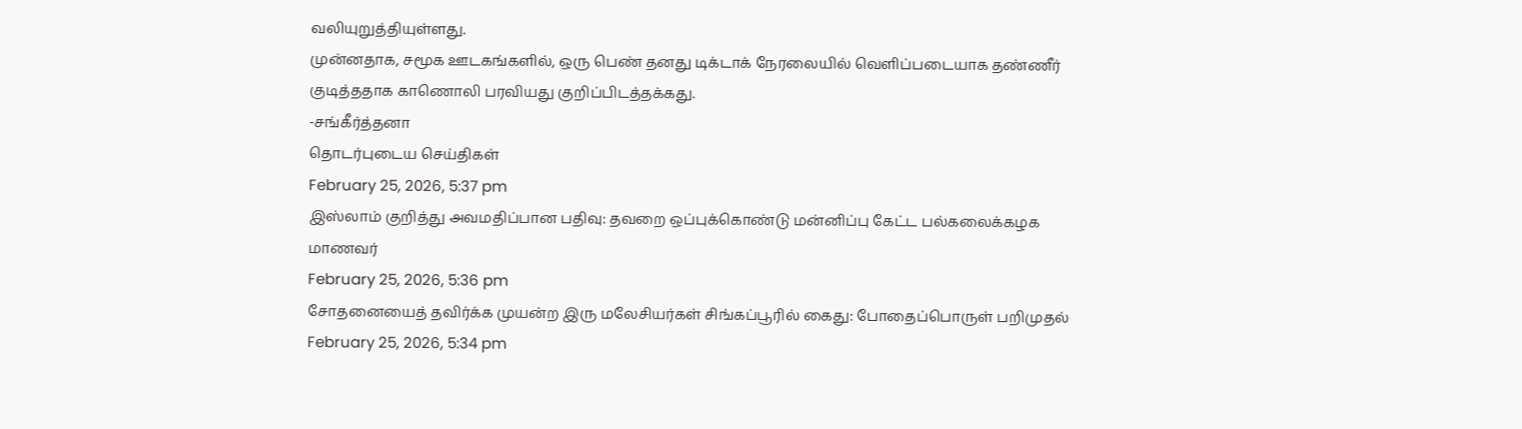வலியுறுத்தியுள்ளது.
முன்னதாக, சமூக ஊடகங்களில், ஒரு பெண் தனது டிக்டாக் நேரலையில் வெளிப்படையாக தண்ணீர் குடித்ததாக காணொலி பரவியது குறிப்பிடத்தக்கது.
-சங்கீர்த்தனா
தொடர்புடைய செய்திகள்
February 25, 2026, 5:37 pm
இஸ்லாம் குறித்து அவமதிப்பான பதிவு: தவறை ஒப்புக்கொண்டு மன்னிப்பு கேட்ட பல்கலைக்கழக மாணவர்
February 25, 2026, 5:36 pm
சோதனையைத் தவிர்க்க முயன்ற இரு மலேசியர்கள் சிங்கப்பூரில் கைது: போதைப்பொருள் பறிமுதல்
February 25, 2026, 5:34 pm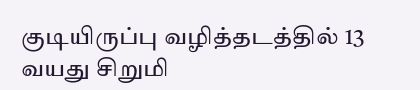குடியிருப்பு வழித்தடத்தில் 13 வயது சிறுமி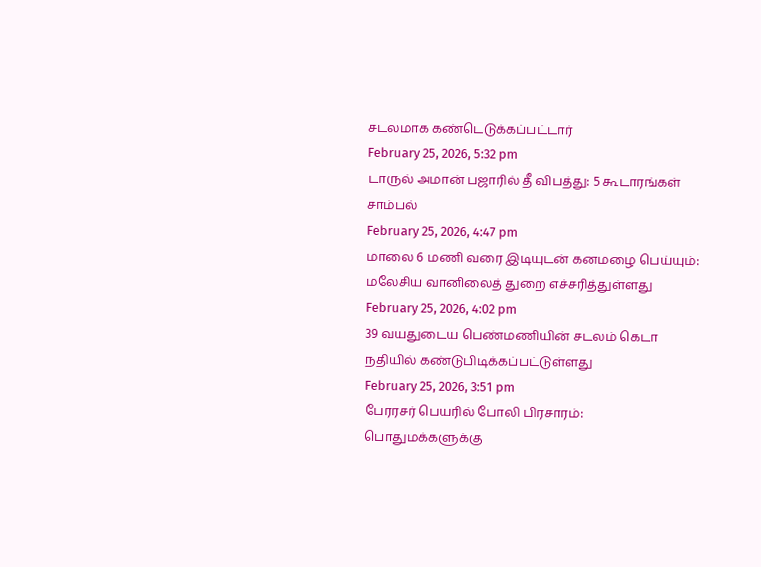சடலமாக கண்டெடுக்கப்பட்டார்
February 25, 2026, 5:32 pm
டாருல் அமான் பஜாரில் தீ விபத்து: 5 கூடாரங்கள் சாம்பல்
February 25, 2026, 4:47 pm
மாலை 6 மணி வரை இடியுடன் கனமழை பெய்யும்: மலேசிய வானிலைத் துறை எச்சரித்துள்ளது
February 25, 2026, 4:02 pm
39 வயதுடைய பெண்மணியின் சடலம் கெடா நதியில் கண்டுபிடிக்கப்பட்டுள்ளது
February 25, 2026, 3:51 pm
பேரரசர் பெயரில் போலி பிரசாரம்: பொதுமக்களுக்கு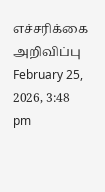எச்சரிக்கை அறிவிப்பு
February 25, 2026, 3:48 pm